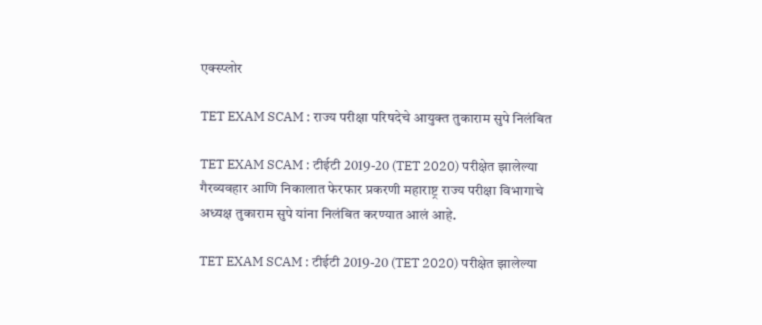एक्स्प्लोर

TET EXAM SCAM : राज्य परीक्षा परिषदेचे आयुक्त तुकाराम सुपे निलंबित

TET EXAM SCAM : टीईटी 2019-20 (TET 2020) परीक्षेत झालेल्या गैरव्यवहार आणि निकालात फेरफार प्रकरणी महाराष्ट्र राज्य परीक्षा विभागाचे अध्यक्ष तुकाराम सुपे यांना निलंबित करण्यात आलं आहे.

TET EXAM SCAM : टीईटी 2019-20 (TET 2020) परीक्षेत झालेल्या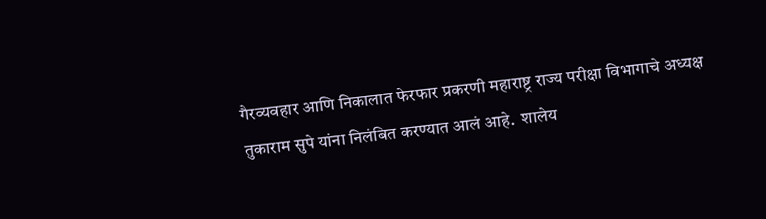गैरव्यवहार आणि निकालात फेरफार प्रकरणी महाराष्ट्र राज्य परीक्षा विभागाचे अध्यक्ष तुकाराम सुपे यांना निलंबित करण्यात आलं आहे.  शालेय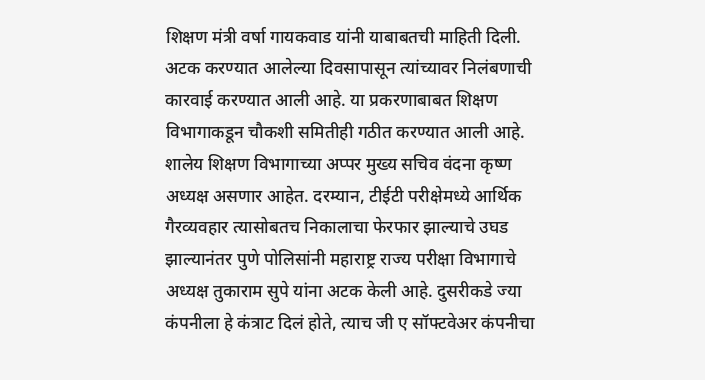शिक्षण मंत्री वर्षा गायकवाड यांनी याबाबतची माहिती दिली. अटक करण्यात आलेल्या दिवसापासून त्यांच्यावर निलंबणाची कारवाई करण्यात आली आहे. या प्रकरणाबाबत शिक्षण विभागाकडून चौकशी समितीही गठीत करण्यात आली आहे. शालेय शिक्षण विभागाच्या अप्पर मुख्य सचिव वंदना कृष्ण  अध्यक्ष असणार आहेत. दरम्यान, टीईटी परीक्षेमध्ये आर्थिक गैरव्यवहार त्यासोबतच निकालाचा फेरफार झाल्याचे उघड झाल्यानंतर पुणे पोलिसांनी महाराष्ट्र राज्य परीक्षा विभागाचे अध्यक्ष तुकाराम सुपे यांना अटक केली आहे. दुसरीकडे ज्या कंपनीला हे कंत्राट दिलं होते, त्याच जी ए सॉफ्टवेअर कंपनीचा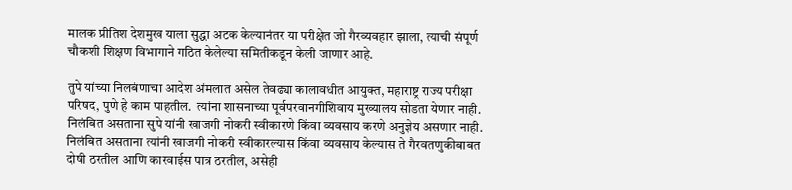मालक प्रीतिश देशमुख याला सुद्धा अटक केल्यानंतर या परीक्षेत जो गैरव्यवहार झाला, त्याची संपूर्ण चौकशी शिक्षण विभागाने गठित केलेल्या समितीकडून केली जाणार आहे.

तुपे यांच्या निलबंणाचा आदेश अंमलात असेल तेवढ्या कालावधीत आयुक्त, महाराष्ट्र राज्य परीक्षा परिषद, पुणे हे काम पाहतील.  त्यांना शासनाच्या पूर्वपरवानगीशिवाय मुख्यालय सोडता येणार नाही. निलंबित असताना सुपे यांनी खाजगी नोकरी स्वीकारणे किंवा व्यवसाय करणे अनुज्ञेय असणार नाही. निलंबित असताना त्यांनी खाजगी नोकरी स्वीकारल्यास किंवा व्यवसाय केल्यास ते गैरवतणुकीबाबत दोषी ठरतील आणि कारवाईस पात्र ठरतील, असेही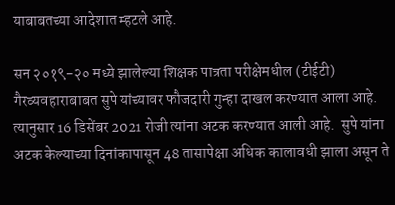याबाबतच्या आदेशात म्हटले आहे.

सन २०१९-२० मध्ये झालेल्या शिक्षक पात्रता परीक्षेमधील (टीईटी) गैरव्यवहाराबाबत सुपे यांच्यावर फौजदारी गुन्हा दाखल करण्यात आला आहे. त्यानुसार 16 डिसेंबर 2021 रोजी त्यांना अटक करण्यात आली आहे.  सुपे यांना अटक केल्याच्या दिनांकापासून 48 तासापेक्षा अधिक कालावधी झाला असून ते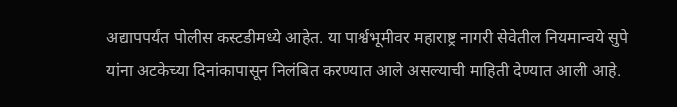अद्यापपर्यंत पोलीस कस्टडीमध्ये आहेत. या पार्श्वभूमीवर महाराष्ट्र नागरी सेवेतील नियमान्वये सुपे यांना अटकेच्या दिनांकापासून निलंबित करण्यात आले असल्याची माहिती देण्यात आली आहे.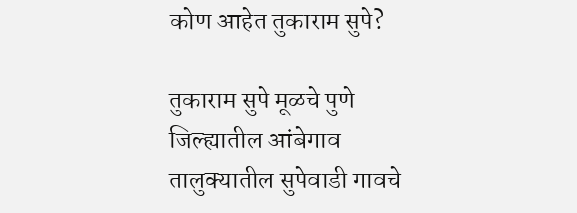कोण आहेत तुकाराम सुपे?

तुकाराम सुपे मूळचे पुणे जिल्ह्यातील आंबेगाव तालुक्यातील सुपेवाडी गावचे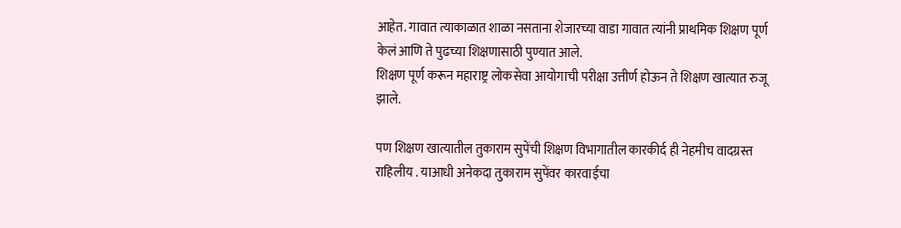आहेत. गावात त्याकाळात शाळा नसताना शेजारच्या वाडा गावात त्यांनी प्राथमिक शिक्षण पूर्ण केलं आणि ते पुढच्या शिक्षणासाठी पुण्यात आले.
शिक्षण पूर्ण करून महाराष्ट्र लोकसेवा आयोगाची परीक्षा उत्तीर्ण होऊन ते शिक्षण खात्यात रुजू झाले.

पण शिक्षण खात्यातील तुकाराम सुपेंची शिक्षण विभागातील कारकीर्द ही नेहमीच वादग्रस्त राहिलीय . याआधी अनेकदा तुकाराम सुपेंवर कारवाईचा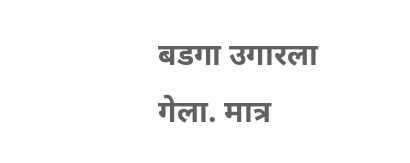बडगा उगारला गेला. मात्र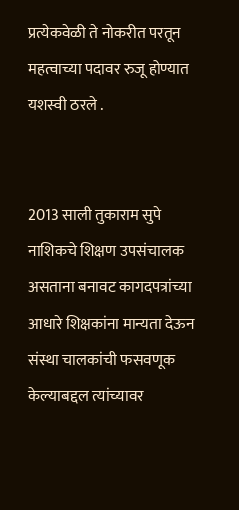प्रत्येकवेळी ते नोकरीत परतून महत्वाच्या पदावर रुजू होण्यात यशस्वी ठरले .


2013 साली तुकाराम सुपे नाशिकचे शिक्षण उपसंचालक असताना बनावट कागदपत्रांच्या आधारे शिक्षकांना मान्यता देऊन संस्था चालकांची फसवणूक केल्याबद्दल त्यांच्यावर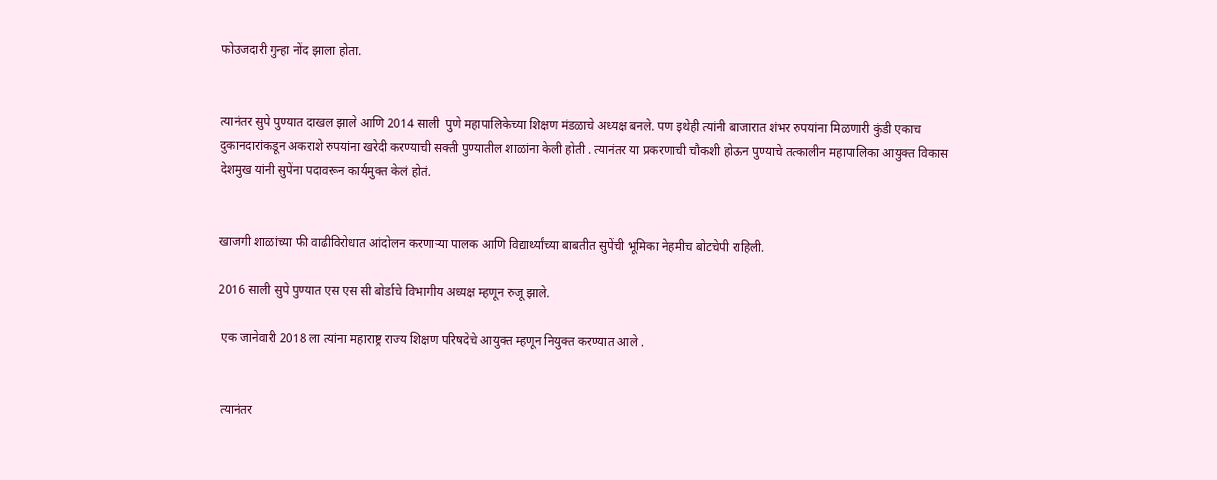फोउजदारी गुन्हा नोंद झाला होता.


त्यानंतर सुपे पुण्यात दाखल झाले आणि 2014 साली  पुणे महापालिकेच्या शिक्षण मंडळाचे अध्यक्ष बनले. पण इथेही त्यांनी बाजारात शंभर रुपयांना मिळणारी कुंडी एकाच दुकानदारांकडून अकराशे रुपयांना खरेदी करण्याची सक्ती पुण्यातील शाळांना केली होती . त्यानंतर या प्रकरणाची चौकशी होऊन पुण्याचे तत्कालीन महापालिका आयुक्त विकास देशमुख यांनी सुपेंना पदावरून कार्यमुक्त केलं होतं.


खाजगी शाळांच्या फी वाढीविरोधात आंदोलन करणाऱ्या पालक आणि विद्यार्थ्यांच्या बाबतीत सुपेंची भूमिका नेहमीच बोटचेपी राहिली.

2016 साली सुपे पुण्यात एस एस सी बोर्डाचे विभागीय अध्यक्ष म्हणून रुजू झाले.

 एक जानेवारी 2018 ला त्यांना महाराष्ट्र राज्य शिक्षण परिषदेचे आयुक्त म्हणून नियुक्त करण्यात आले .


 त्यानंतर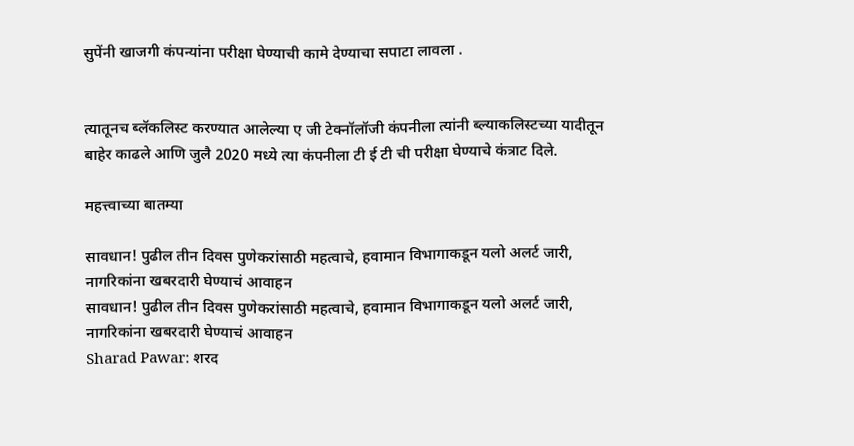सुपेंनी खाजगी कंपन्यांना परीक्षा घेण्याची कामे देण्याचा सपाटा लावला .


त्यातूनच ब्लॅकलिस्ट करण्यात आलेल्या ए जी टेक्नॉलॉजी कंपनीला त्यांनी ब्ल्याकलिस्टच्या यादीतून बाहेर काढले आणि जुलै 2020 मध्ये त्या कंपनीला टी ई टी ची परीक्षा घेण्याचे कंत्राट दिले.

महत्त्वाच्या बातम्या

सावधान! पुढील तीन दिवस पुणेकरांसाठी महत्वाचे, हवामान विभागाकडून यलो अलर्ट जारी, नागरिकांना खबरदारी घेण्याचं आवाहन
सावधान! पुढील तीन दिवस पुणेकरांसाठी महत्वाचे, हवामान विभागाकडून यलो अलर्ट जारी, नागरिकांना खबरदारी घेण्याचं आवाहन
Sharad Pawar: शरद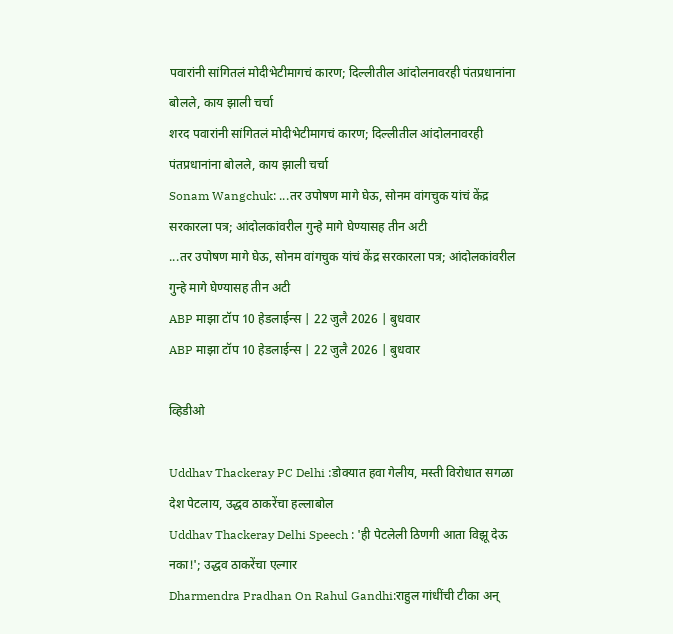पवारांनी सांगितलं मोदीभेटीमागचं कारण; दिल्लीतील आंदोलनावरही पंतप्रधानांना बोलले, काय झाली चर्चा
शरद पवारांनी सांगितलं मोदीभेटीमागचं कारण; दिल्लीतील आंदोलनावरही पंतप्रधानांना बोलले, काय झाली चर्चा
Sonam Wangchuk: ...तर उपोषण मागे घेऊ, सोनम वांगचुक यांचं केंद्र सरकारला पत्र; आंदोलकांवरील गुन्हे मागे घेण्यासह तीन अटी
...तर उपोषण मागे घेऊ, सोनम वांगचुक यांचं केंद्र सरकारला पत्र; आंदोलकांवरील गुन्हे मागे घेण्यासह तीन अटी
ABP माझा टॉप 10 हेडलाईन्स | 22 जुलै 2026 | बुधवार
ABP माझा टॉप 10 हेडलाईन्स | 22 जुलै 2026 | बुधवार

व्हिडीओ

Uddhav Thackeray PC Delhi :डोक्यात हवा गेलीय, मस्ती विरोधात सगळा देश पेटलाय, उद्धव ठाकरेंचा हल्लाबोल
Uddhav Thackeray Delhi Speech : 'ही पेटलेली ठिणगी आता विझू देऊ नका!'; उद्धव ठाकरेंचा एल्गार
Dharmendra Pradhan On Rahul Gandhi:राहुल गांधींची टीका अन्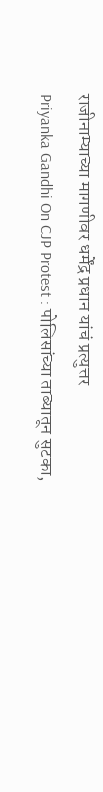राजीनाम्याच्या मागणीवर धर्मेंद्र प्रधान यांचं प्रत्युत्तर
Priyanka Gandhi On CJP Protest : पोलिसांच्या ताब्यातून सुटका,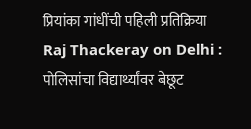प्रियांका गांधींची पहिली प्रतिक्रिया
Raj Thackeray on Delhi : पोलिसांचा विद्यार्थ्यांवर बेछूट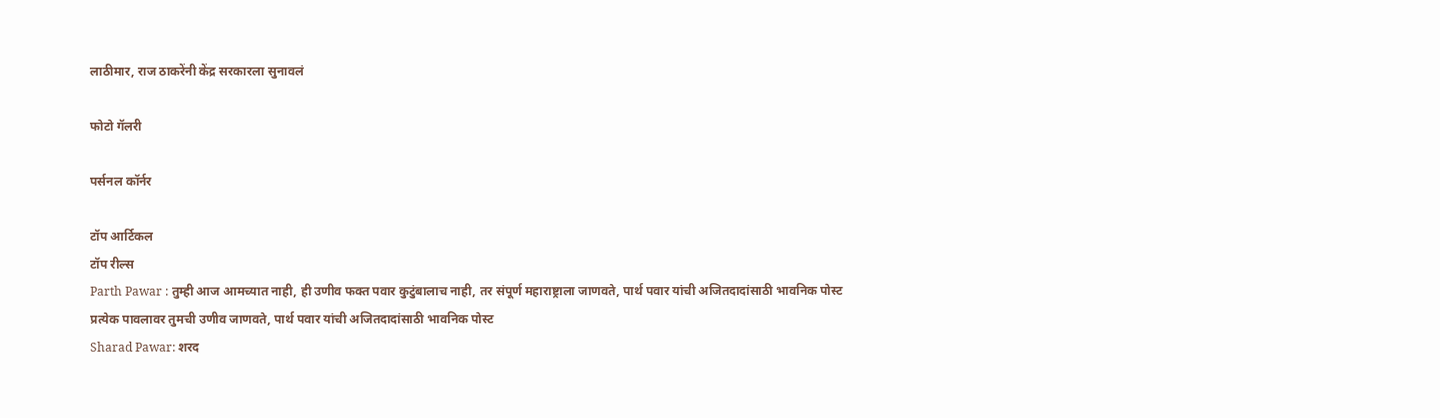लाठीमार, राज ठाकरेंनी केंद्र सरकारला सुनावलं

फोटो गॅलरी

पर्सनल कॉर्नर

टॉप आर्टिकल
टॉप रील्स
Parth Pawar : तुम्ही आज आमच्यात नाही, ही उणीव फक्त पवार कुटुंबालाच नाही, तर संपूर्ण महाराष्ट्राला जाणवते, पार्थ पवार यांची अजितदादांसाठी भावनिक पोस्ट
प्रत्येक पावलावर तुमची उणीव जाणवते, पार्थ पवार यांची अजितदादांसाठी भावनिक पोस्ट
Sharad Pawar: शरद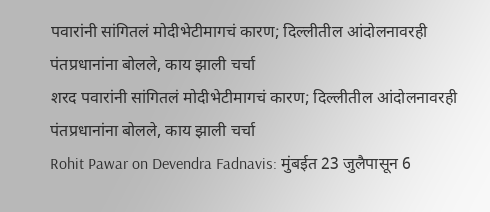पवारांनी सांगितलं मोदीभेटीमागचं कारण; दिल्लीतील आंदोलनावरही पंतप्रधानांना बोलले, काय झाली चर्चा
शरद पवारांनी सांगितलं मोदीभेटीमागचं कारण; दिल्लीतील आंदोलनावरही पंतप्रधानांना बोलले, काय झाली चर्चा
Rohit Pawar on Devendra Fadnavis: मुंबईत 23 जुलैपासून 6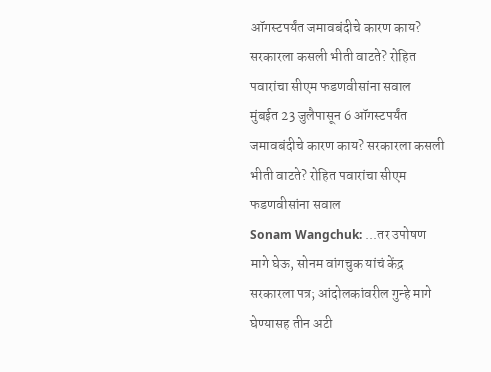ऑगस्टपर्यंत जमावबंदीचे कारण काय? सरकारला कसली भीती वाटते? रोहित पवारांचा सीएम फडणवीसांना सवाल
मुंबईत 23 जुलैपासून 6 ऑगस्टपर्यंत जमावबंदीचे कारण काय? सरकारला कसली भीती वाटते? रोहित पवारांचा सीएम फडणवीसांना सवाल
Sonam Wangchuk: ...तर उपोषण मागे घेऊ, सोनम वांगचुक यांचं केंद्र सरकारला पत्र; आंदोलकांवरील गुन्हे मागे घेण्यासह तीन अटी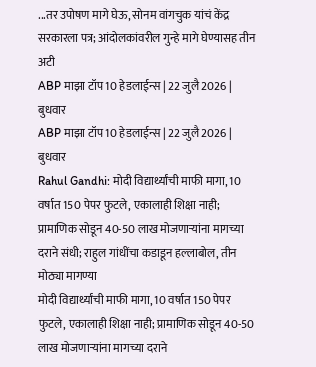...तर उपोषण मागे घेऊ, सोनम वांगचुक यांचं केंद्र सरकारला पत्र; आंदोलकांवरील गुन्हे मागे घेण्यासह तीन अटी
ABP माझा टॉप 10 हेडलाईन्स | 22 जुलै 2026 | बुधवार
ABP माझा टॉप 10 हेडलाईन्स | 22 जुलै 2026 | बुधवार
Rahul Gandhi: मोदी विद्यार्थ्यांची माफी मागा, 10 वर्षात 150 पेपर फुटले, एकालाही शिक्षा नाही; प्रामाणिक सोडून 40-50 लाख मोजणाऱ्यांना मागच्या दराने संधी; राहुल गांधींचा कडाडून हल्लाबोल, तीन मोठ्या मागण्या
मोदी विद्यार्थ्यांची माफी मागा, 10 वर्षात 150 पेपर फुटले, एकालाही शिक्षा नाही; प्रामाणिक सोडून 40-50 लाख मोजणाऱ्यांना मागच्या दराने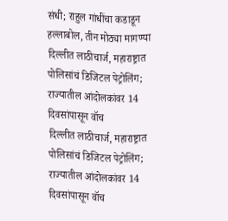संधी; राहुल गांधींचा कडाडून हल्लाबोल, तीन मोठ्या मागण्या
दिल्लीत लाठीचार्ज, महाराष्ट्रात पोलिसांचं डिजिटल पेट्रोलिंग; राज्यातील आंदोलकांवर 14 दिवसांपासून वॉच
दिल्लीत लाठीचार्ज, महाराष्ट्रात पोलिसांचं डिजिटल पेट्रोलिंग; राज्यातील आंदोलकांवर 14 दिवसांपासून वॉच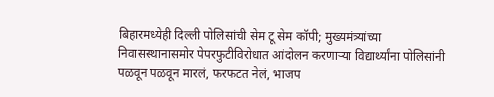बिहारमध्येही दिल्ली पोलिसांची सेम टू सेम कॉपी; मुख्यमंत्र्यांच्या निवासस्थानासमोर पेपरफुटीविरोधात आंदोलन करणाऱ्या विद्यार्थ्यांना पोलिसांनी पळवून पळवून मारलं, फरफटत नेलं, भाजप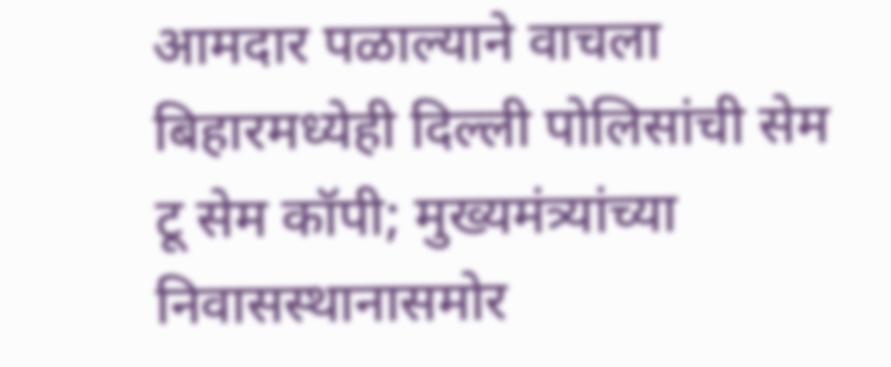आमदार पळाल्याने वाचला
बिहारमध्येही दिल्ली पोलिसांची सेम टू सेम कॉपी; मुख्यमंत्र्यांच्या निवासस्थानासमोर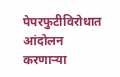पेपरफुटीविरोधात आंदोलन करणाऱ्या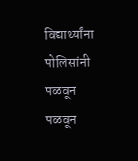विद्यार्थ्यांना पोलिसांनी पळवून पळवून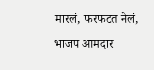मारलं, फरफटत नेलं, भाजप आमदार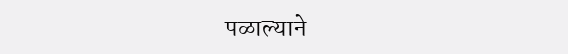पळाल्याने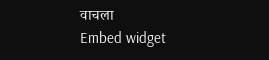वाचला
Embed widget